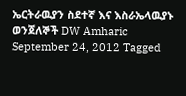ኤርትራዉያን ስደተኛ እና እስራኤላዉያኑ ወንጀለኞች DW Amharic September 24, 2012 Tagged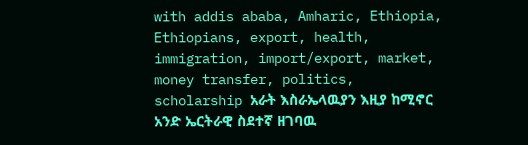with addis ababa, Amharic, Ethiopia, Ethiopians, export, health, immigration, import/export, market, money transfer, politics, scholarship አራት እስራኤላዉያን እዚያ ከሚኖር አንድ ኤርትራዊ ስደተኛ ዘገባዉ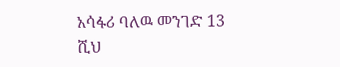አሳፋሪ ባለዉ መንገድ 13 ሺህ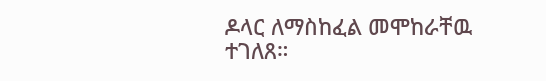ዶላር ለማስከፈል መሞከራቸዉ ተገለጸ።